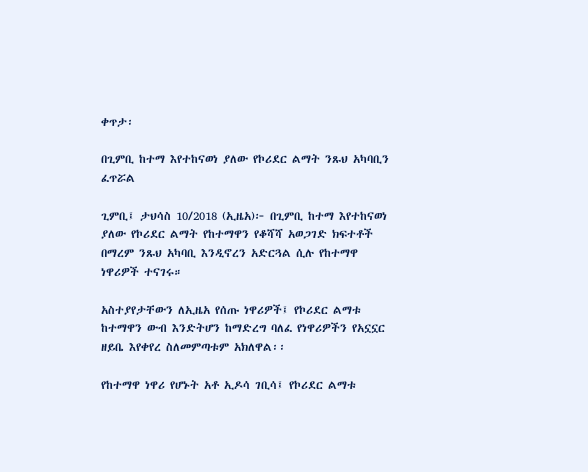ቀጥታ፡

በጊምቢ ከተማ እየተከናወነ ያለው የኮሪደር ልማት ንጹህ አካባቢን ፈጥሯል

ጊምቢ፤ ታህሳስ 10/2018 (ኢዜአ)፦ በጊምቢ ከተማ እየተከናወነ ያለው የኮሪደር ልማት የከተማዋን የቆሻሻ አወጋገድ ክፍተቶች በማረም ንጹህ አካባቢ እንዲኖረን አድርጓል ሲሉ የከተማዋ ነዋሪዎች ተናገሩ።

አስተያየታቸውን ለኢዜአ የሰጡ ነዋሪዎች፤ የኮሪደር ልማቱ ከተማዋን ውብ እንድትሆን ከማድረግ ባለፈ የነዋሪዎችን የአኗኗር ዘይቤ እየቀየረ ስለመምጣቱም አክለዋል፡፡

የከተማዋ ነዋሪ የሆኑት አቶ ኢዶሳ ገቢሳ፤ የኮሪደር ልማቱ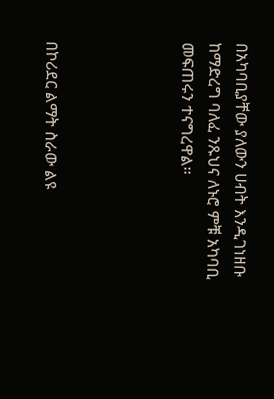በአካባቢያቸው ያለውን ሀብት እንዲገነዘቡ ከማድረግ ባለፈ ንጹህና ለኑሮ ምቹ አካባቢ መፍጠሩን ተናግረዋል፡፡




በኮሪደር ልማት ስራው ልዩ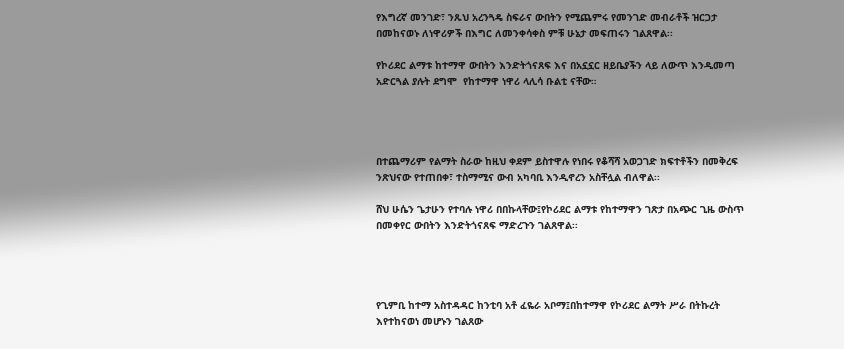የእግረኛ መንገድ፣ ንጹህ አረንጓዴ ስፍራና ውበትን የሚጨምሩ የመንገድ መብራቶች ዝርጋታ በመከናወኑ ለነዋሪዎች በእግር ለመንቀሳቀስ ምቹ ሁኔታ መፍጠሩን ገልጸዋል፡፡

የኮሪደር ልማቱ ከተማዋ ውበትን እንድትጎናጸፍ እና በአኗኗር ዘይቤያችን ላይ ለውጥ እንዲመጣ አድርጓል ያሉት ደግሞ  የከተማዋ ነዋሪ ላሊሳ ቡልቲ ናቸው።




በተጨማሪም የልማት ስራው ከዚህ ቀደም ይስተዋሉ የነበሩ የቆሻሻ አወጋገድ ክፍተቶችን በመቅረፍ ንጽህናው የተጠበቀ፣ ተስማሚና ውብ አካባቢ እንዲኖረን አስቸሏል ብለዋል፡፡

ሸህ ሁሴን ጌታሁን የተባሉ ነዋሪ በበኩላቸው፤የኮሪደር ልማቱ የከተማዋን ገጽታ በአጭር ጊዜ ውስጥ በመቀየር ውበትን እንድትጎናጸፍ ማድረጉን ገልጸዋል፡፡




የጊምቢ ከተማ አስተዳዳር ከንቲባ አቶ ፈዬራ አቦማ፤በከተማዋ የኮሪደር ልማት ሥራ በትኩረት እየተከናወነ መሆኑን ገልጸው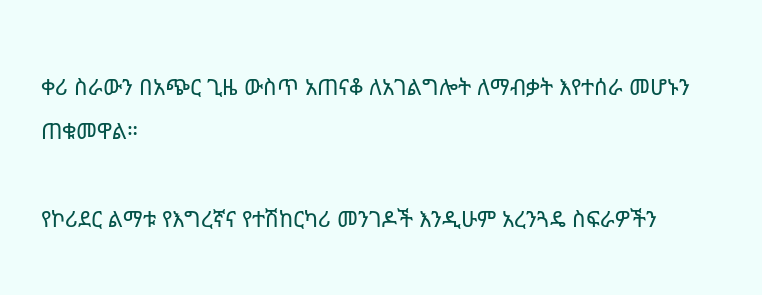ቀሪ ስራውን በአጭር ጊዜ ውስጥ አጠናቆ ለአገልግሎት ለማብቃት እየተሰራ መሆኑን ጠቁመዋል።

የኮሪደር ልማቱ የእግረኛና የተሽከርካሪ መንገዶች እንዲሁም አረንጓዴ ስፍራዎችን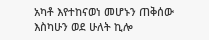አካቶ እየተከናወነ መሆኑን ጠቅሰው እስካሁን ወደ ሁለት ኪሎ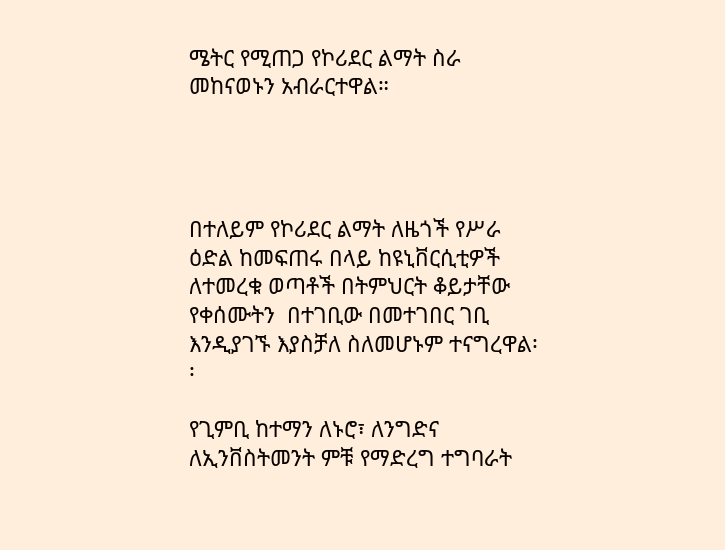ሜትር የሚጠጋ የኮሪደር ልማት ስራ መከናወኑን አብራርተዋል።




በተለይም የኮሪደር ልማት ለዜጎች የሥራ ዕድል ከመፍጠሩ በላይ ከዩኒቨርሲቲዎች ለተመረቁ ወጣቶች በትምህርት ቆይታቸው የቀሰሙትን  በተገቢው በመተገበር ገቢ እንዲያገኙ እያስቻለ ስለመሆኑም ተናግረዋል፡፡

የጊምቢ ከተማን ለኑሮ፣ ለንግድና ለኢንቨስትመንት ምቹ የማድረግ ተግባራት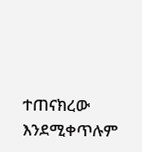ተጠናክረው እንደሚቀጥሉም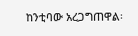ከንቲባው አረጋግጠዋል፡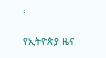፡

የኢትዮጵያ ዜና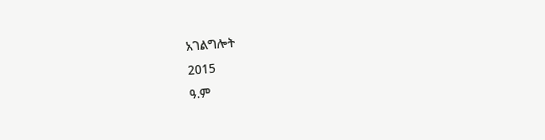አገልግሎት
2015
ዓ.ም